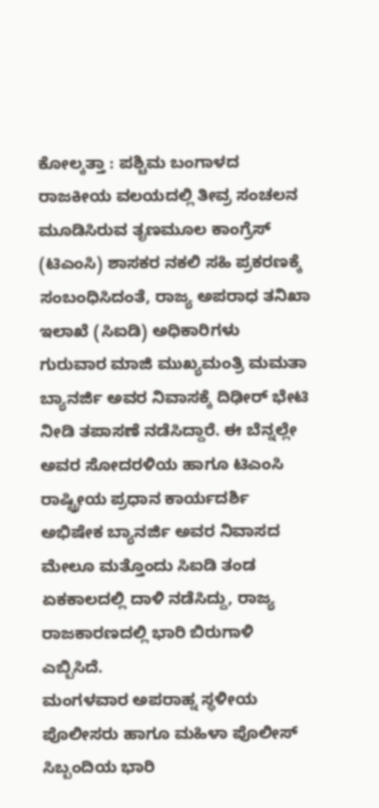ಕೋಲ್ಕತ್ತಾ : ಪಶ್ಚಿಮ ಬಂಗಾಳದ ರಾಜಕೀಯ ವಲಯದಲ್ಲಿ ತೀವ್ರ ಸಂಚಲನ ಮೂಡಿಸಿರುವ ತೃಣಮೂಲ ಕಾಂಗ್ರೆಸ್ (ಟಿಎಂಸಿ) ಶಾಸಕರ ನಕಲಿ ಸಹಿ ಪ್ರಕರಣಕ್ಕೆ ಸಂಬಂಧಿಸಿದಂತೆ, ರಾಜ್ಯ ಅಪರಾಧ ತನಿಖಾ ಇಲಾಖೆ (ಸಿಐಡಿ) ಅಧಿಕಾರಿಗಳು ಗುರುವಾರ ಮಾಜಿ ಮುಖ್ಯಮಂತ್ರಿ ಮಮತಾ ಬ್ಯಾನರ್ಜಿ ಅವರ ನಿವಾಸಕ್ಕೆ ದಿಢೀರ್ ಭೇಟಿ ನೀಡಿ ತಪಾಸಣೆ ನಡೆಸಿದ್ದಾರೆ. ಈ ಬೆನ್ನಲ್ಲೇ ಅವರ ಸೋದರಳಿಯ ಹಾಗೂ ಟಿಎಂಸಿ ರಾಷ್ಟ್ರೀಯ ಪ್ರಧಾನ ಕಾರ್ಯದರ್ಶಿ ಅಭಿಷೇಕ ಬ್ಯಾನರ್ಜಿ ಅವರ ನಿವಾಸದ ಮೇಲೂ ಮತ್ತೊಂದು ಸಿಐಡಿ ತಂಡ ಏಕಕಾಲದಲ್ಲಿ ದಾಳಿ ನಡೆಸಿದ್ದು, ರಾಜ್ಯ ರಾಜಕಾರಣದಲ್ಲಿ ಭಾರಿ ಬಿರುಗಾಳಿ ಎಬ್ಬಿಸಿದೆ.
ಮಂಗಳವಾರ ಅಪರಾಹ್ನ ಸ್ಥಳೀಯ ಪೊಲೀಸರು ಹಾಗೂ ಮಹಿಳಾ ಪೊಲೀಸ್ ಸಿಬ್ಬಂದಿಯ ಭಾರಿ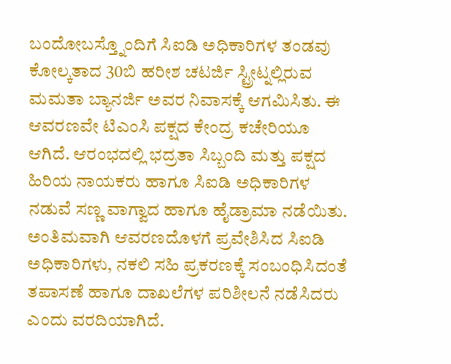ಬಂದೋಬಸ್ತ್ನೊಂದಿಗೆ ಸಿಐಡಿ ಅಧಿಕಾರಿಗಳ ತಂಡವು ಕೋಲ್ಕತಾದ 30ಬಿ ಹರೀಶ ಚಟರ್ಜಿ ಸ್ಟ್ರೀಟ್ನಲ್ಲಿರುವ ಮಮತಾ ಬ್ಯಾನರ್ಜಿ ಅವರ ನಿವಾಸಕ್ಕೆ ಆಗಮಿಸಿತು. ಈ ಆವರಣವೇ ಟಿಎಂಸಿ ಪಕ್ಷದ ಕೇಂದ್ರ ಕಚೇರಿಯೂ ಆಗಿದೆ. ಆರಂಭದಲ್ಲಿ ಭದ್ರತಾ ಸಿಬ್ಬಂದಿ ಮತ್ತು ಪಕ್ಷದ ಹಿರಿಯ ನಾಯಕರು ಹಾಗೂ ಸಿಐಡಿ ಅಧಿಕಾರಿಗಳ ನಡುವೆ ಸಣ್ಣ ವಾಗ್ವಾದ ಹಾಗೂ ಹೈಡ್ರಾಮಾ ನಡೆಯಿತು. ಅಂತಿಮವಾಗಿ ಆವರಣದೊಳಗೆ ಪ್ರವೇಶಿಸಿದ ಸಿಐಡಿ ಅಧಿಕಾರಿಗಳು, ನಕಲಿ ಸಹಿ ಪ್ರಕರಣಕ್ಕೆ ಸಂಬಂಧಿಸಿದಂತೆ ತಪಾಸಣೆ ಹಾಗೂ ದಾಖಲೆಗಳ ಪರಿಶೀಲನೆ ನಡೆಸಿದರು ಎಂದು ವರದಿಯಾಗಿದೆ.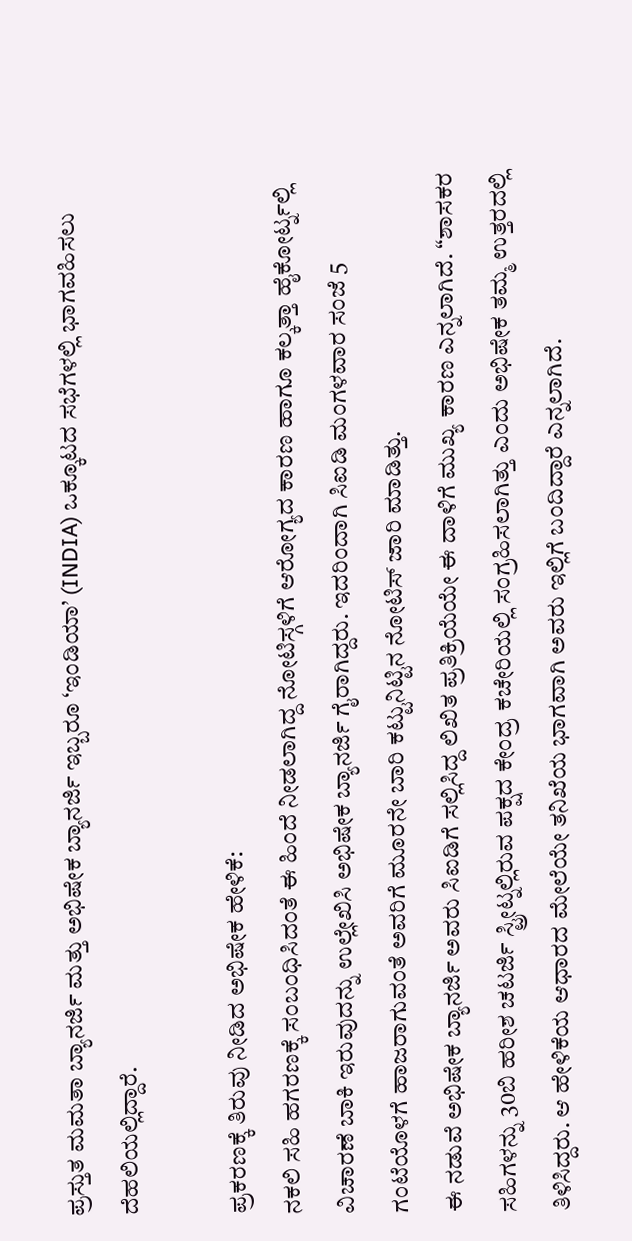ಪ್ರಸ್ತುತ ಮಮತಾ ಬ್ಯಾನರ್ಜಿ ಮತ್ತು ಅಭಿಷೇಕ ಬ್ಯಾನರ್ಜಿ ಇಬ್ಬರೂ ‘ಇಂಡಿಯಾ’ (INDIA) ಒಕ್ಕೂಟದ ಸಭೆಗಳಲ್ಲಿ ಭಾಗವಹಿಸಲು ದೆಹಲಿಯಲ್ಲಿದ್ದಾರೆ.

ಪ್ರಕರಣಕ್ಕೆ ತಿರುವು ನೀಡಿದ ಅಭಿಷೇಕ ಹೇಳಿಕೆ:
ನಕಲಿ ಸಹಿ ಹಗರಣಕ್ಕೆ ಸಂಬಂಧಿಸಿದಂತೆ ಈ ಹಿಂದೆ ನೀಡಲಾಗಿದ್ದ ನೋಟಿಸ್ಗಳಿಗೆ ಆರೋಗ್ಯದ ಕಾರಣ ಹಾಗೂ ಕಲ್ಕತ್ತಾ ಹೈಕೋರ್ಟ್ನಲ್ಲಿ ವಿಚಾರಣೆ ಬಾಕಿ ಇರುವುದನ್ನು ಉಲ್ಲೇಖಿಸಿ ಅಭಿಷೇಕ ಬ್ಯಾನರ್ಜಿ ಗೈರಾಗಿದ್ದರು. ಇದರಿಂದಾಗಿ ಸಿಐಡಿ ಮಂಗಳವಾರ ಸಂಜೆ 5 ಗಂಟೆಯೊಳಗೆ ಹಾಜರಾಗುವಂತೆ ಅವರಿಗೆ ಮೂರನೇ ಬಾರಿ ಕಟ್ಟುನಿಟ್ಟಿನ ನೋಟಿಸ್ ಜಾರಿ ಮಾಡಿತ್ತು.
ಈ ನಡುವೆ ಅಭಿಷೇಕ ಬ್ಯಾನರ್ಜಿ ಅವರು ಸಿಐಡಿಗೆ ಸಲ್ಲಿಸಿದ್ದ ಲಿಖಿತ ಪ್ರತಿಕ್ರಿಯೆಯೇ ಈ ದಾಳಿಗೆ ಮುಖ್ಯ ಕಾರಣ ಎನ್ನಲಾಗಿದೆ. “ಶಾಸಕರ ಸಹಿಗಳನ್ನು 30ಬಿ ಹರೀಶ ಚಟರ್ಜಿ ಸ್ಟ್ರೀಟ್ನಲ್ಲಿರುವ ಪಕ್ಷದ ಕೇಂದ್ರ ಕಚೇರಿಯಲ್ಲಿ ಸಂಗ್ರಹಿಸಲಾಗಿತ್ತು ಎಂದು ಅಭಿಷೇಕ ತಮ್ಮ ಉತ್ತರದಲ್ಲಿ ತಿಳಿಸಿದ್ದರು. ಆ ಹೇಳಿಕೆಯ ಆಧಾರದ ಮೇಲೆಯೇ ತನಿಖೆಯ ಭಾಗವಾಗಿ ಅವರು ಇಲ್ಲಿಗೆ ಬಂದಿದ್ದಾರೆ ಎನ್ನಲಾಗಿದೆ.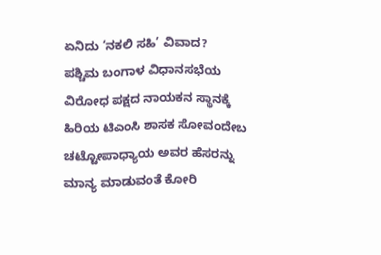ಏನಿದು ‘ನಕಲಿ ಸಹಿ’ ವಿವಾದ?
ಪಶ್ಚಿಮ ಬಂಗಾಳ ವಿಧಾನಸಭೆಯ ವಿರೋಧ ಪಕ್ಷದ ನಾಯಕನ ಸ್ಥಾನಕ್ಕೆ ಹಿರಿಯ ಟಿಎಂಸಿ ಶಾಸಕ ಸೋವಂದೇಬ ಚಟ್ಟೋಪಾಧ್ಯಾಯ ಅವರ ಹೆಸರನ್ನು ಮಾನ್ಯ ಮಾಡುವಂತೆ ಕೋರಿ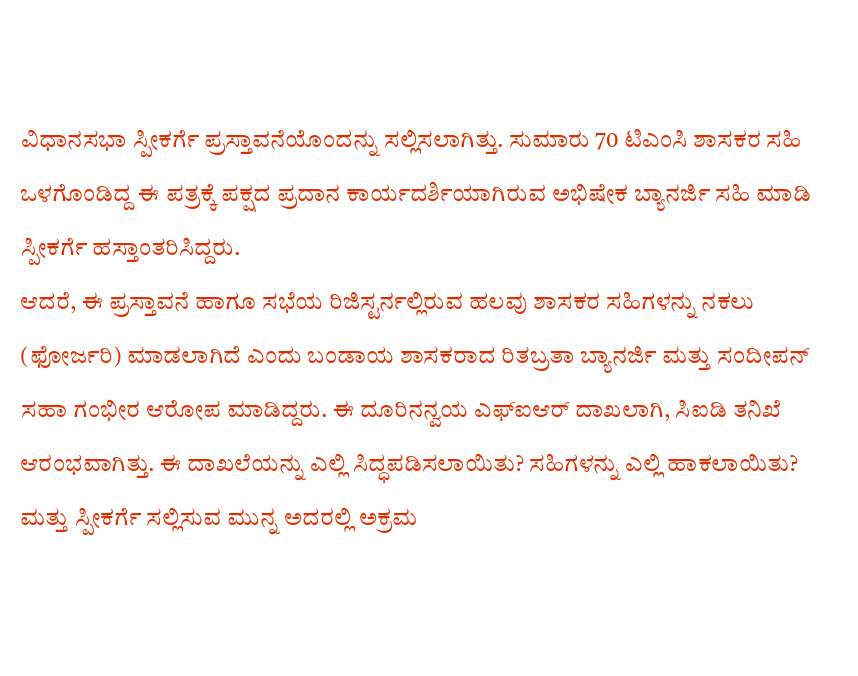ವಿಧಾನಸಭಾ ಸ್ಪೀಕರ್ಗೆ ಪ್ರಸ್ತಾವನೆಯೊಂದನ್ನು ಸಲ್ಲಿಸಲಾಗಿತ್ತು. ಸುಮಾರು 70 ಟಿಎಂಸಿ ಶಾಸಕರ ಸಹಿ ಒಳಗೊಂಡಿದ್ದ ಈ ಪತ್ರಕ್ಕೆ ಪಕ್ಷದ ಪ್ರದಾನ ಕಾರ್ಯದರ್ಶಿಯಾಗಿರುವ ಅಭಿಷೇಕ ಬ್ಯಾನರ್ಜಿ ಸಹಿ ಮಾಡಿ ಸ್ಪೀಕರ್ಗೆ ಹಸ್ತಾಂತರಿಸಿದ್ದರು.
ಆದರೆ, ಈ ಪ್ರಸ್ತಾವನೆ ಹಾಗೂ ಸಭೆಯ ರಿಜಿಸ್ಟರ್ನಲ್ಲಿರುವ ಹಲವು ಶಾಸಕರ ಸಹಿಗಳನ್ನು ನಕಲು (ಫೋರ್ಜರಿ) ಮಾಡಲಾಗಿದೆ ಎಂದು ಬಂಡಾಯ ಶಾಸಕರಾದ ರಿತಬ್ರತಾ ಬ್ಯಾನರ್ಜಿ ಮತ್ತು ಸಂದೀಪನ್ ಸಹಾ ಗಂಭೀರ ಆರೋಪ ಮಾಡಿದ್ದರು. ಈ ದೂರಿನನ್ವಯ ಎಫ್ಐಆರ್ ದಾಖಲಾಗಿ, ಸಿಐಡಿ ತನಿಖೆ ಆರಂಭವಾಗಿತ್ತು. ಈ ದಾಖಲೆಯನ್ನು ಎಲ್ಲಿ ಸಿದ್ಧಪಡಿಸಲಾಯಿತು? ಸಹಿಗಳನ್ನು ಎಲ್ಲಿ ಹಾಕಲಾಯಿತು? ಮತ್ತು ಸ್ಪೀಕರ್ಗೆ ಸಲ್ಲಿಸುವ ಮುನ್ನ ಅದರಲ್ಲಿ ಅಕ್ರಮ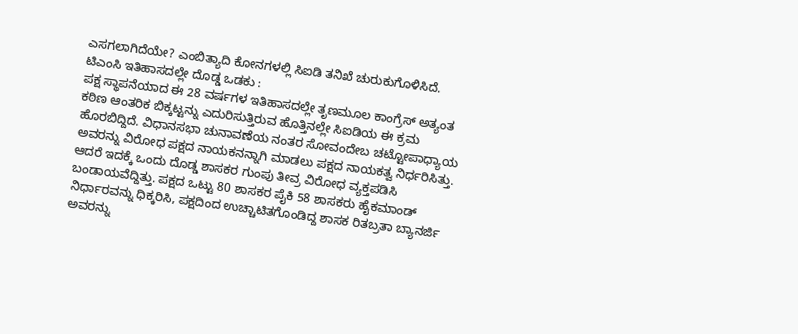ಎಸಗಲಾಗಿದೆಯೇ? ಎಂಬಿತ್ಯಾದಿ ಕೋನಗಳಲ್ಲಿ ಸಿಐಡಿ ತನಿಖೆ ಚುರುಕುಗೊಳಿಸಿದೆ.
ಟಿಎಂಸಿ ಇತಿಹಾಸದಲ್ಲೇ ದೊಡ್ಡ ಒಡಕು :
ಪಕ್ಷ ಸ್ಥಾಪನೆಯಾದ ಈ 28 ವರ್ಷಗಳ ಇತಿಹಾಸದಲ್ಲೇ ತೃಣಮೂಲ ಕಾಂಗ್ರೆಸ್ ಅತ್ಯಂತ ಕಠಿಣ ಆಂತರಿಕ ಬಿಕ್ಕಟ್ಟನ್ನು ಎದುರಿಸುತ್ತಿರುವ ಹೊತ್ತಿನಲ್ಲೇ ಸಿಐಡಿಯ ಈ ಕ್ರಮ ಹೊರಬಿದ್ದಿದೆ. ವಿಧಾನಸಭಾ ಚುನಾವಣೆಯ ನಂತರ ಸೋವಂದೇಬ ಚಟ್ಟೋಪಾಧ್ಯಾಯ ಅವರನ್ನು ವಿರೋಧ ಪಕ್ಷದ ನಾಯಕನನ್ನಾಗಿ ಮಾಡಲು ಪಕ್ಷದ ನಾಯಕತ್ವ ನಿರ್ಧರಿಸಿತ್ತು. ಆದರೆ ಇದಕ್ಕೆ ಒಂದು ದೊಡ್ಡ ಶಾಸಕರ ಗುಂಪು ತೀವ್ರ ವಿರೋಧ ವ್ಯಕ್ತಪಡಿಸಿ ಬಂಡಾಯವೆದ್ದಿತ್ತು. ಪಕ್ಷದ ಒಟ್ಟು 80 ಶಾಸಕರ ಪೈಕಿ 58 ಶಾಸಕರು ಹೈಕಮಾಂಡ್ ನಿರ್ಧಾರವನ್ನು ಧಿಕ್ಕರಿಸಿ, ಪಕ್ಷದಿಂದ ಉಚ್ಚಾಟಿತಗೊಂಡಿದ್ದ ಶಾಸಕ ರಿತಬ್ರತಾ ಬ್ಯಾನರ್ಜಿ ಅವರನ್ನು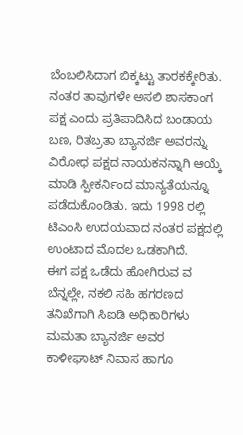ಬೆಂಬಲಿಸಿದಾಗ ಬಿಕ್ಕಟ್ಟು ತಾರಕಕ್ಕೇರಿತು.
ನಂತರ ತಾವುಗಳೇ ಅಸಲಿ ಶಾಸಕಾಂಗ ಪಕ್ಷ ಎಂದು ಪ್ರತಿಪಾದಿಸಿದ ಬಂಡಾಯ ಬಣ, ರಿತಬ್ರತಾ ಬ್ಯಾನರ್ಜಿ ಅವರನ್ನು ವಿರೋಧ ಪಕ್ಷದ ನಾಯಕನನ್ನಾಗಿ ಆಯ್ಕೆ ಮಾಡಿ ಸ್ಪೀಕರ್ನಿಂದ ಮಾನ್ಯತೆಯನ್ನೂ ಪಡೆದುಕೊಂಡಿತು. ಇದು 1998 ರಲ್ಲಿ ಟಿಎಂಸಿ ಉದಯವಾದ ನಂತರ ಪಕ್ಷದಲ್ಲಿ ಉಂಟಾದ ಮೊದಲ ಒಡಕಾಗಿದೆ.
ಈಗ ಪಕ್ಷ ಒಡೆದು ಹೋಗಿರುವ ವ ಬೆನ್ನಲ್ಲೇ, ನಕಲಿ ಸಹಿ ಹಗರಣದ ತನಿಖೆಗಾಗಿ ಸಿಐಡಿ ಅಧಿಕಾರಿಗಳು ಮಮತಾ ಬ್ಯಾನರ್ಜಿ ಅವರ ಕಾಳೀಘಾಟ್ ನಿವಾಸ ಹಾಗೂ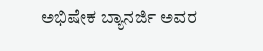ಅಭಿಷೇಕ ಬ್ಯಾನರ್ಜಿ ಅವರ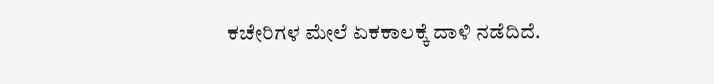ಕಚೇರಿಗಳ ಮೇಲೆ ಏಕಕಾಲಕ್ಕೆ ದಾಳಿ ನಡೆದಿದೆ.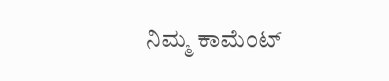ನಿಮ್ಮ ಕಾಮೆಂಟ್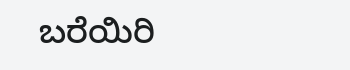ಬರೆಯಿರಿ